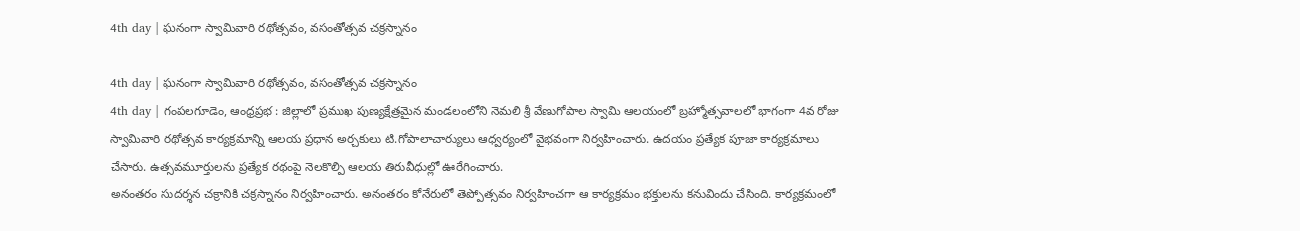4th day | ఘనంగా స్వామివారి రథోత్సవం, వసంతోత్సవ చక్రస్నానం

4th day | ఘనంగా స్వామివారి రథోత్సవం, వసంతోత్సవ చక్రస్నానం
4th day | గంపలగూడెం, ఆంధ్రప్రభ : జిల్లాలో ప్రముఖ పుణ్యక్షేత్రమైన మండలంలోని నెమలి శ్రీ వేణుగోపాల స్వామి ఆలయంలో బ్రహ్మోత్సవాలలో భాగంగా 4వ రోజు స్వామివారి రథోత్సవ కార్యక్రమాన్ని ఆలయ ప్రధాన అర్చకులు టి.గోపాలాచార్యులు ఆధ్వర్యంలో వైభవంగా నిర్వహించారు. ఉదయం ప్రత్యేక పూజా కార్యక్రమాలు చేసారు. ఉత్సవమూర్తులను ప్రత్యేక రథంపై నెలకొల్పి ఆలయ తిరువీధుల్లో ఊరేగించారు.
అనంతరం సుదర్శన చక్రానికి చక్రస్నానం నిర్వహించారు. అనంతరం కోనేరులో తెప్పోత్సవం నిర్వహించగా ఆ కార్యక్రమం భక్తులను కనువిందు చేసింది. కార్యక్రమంలో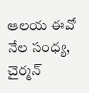ఆలయ ఈవో నేల సంధ్య, చైర్మన్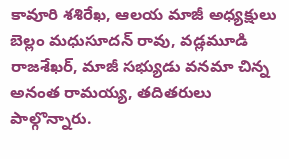కావూరి శశిరేఖ, ఆలయ మాజీ అధ్యక్షులు బెల్లం మధుసూదన్ రావు, వడ్లమూడి రాజశేఖర్, మాజీ సభ్యుడు వనమా చిన్న అనంత రామయ్య, తదితరులు పాల్గొన్నారు.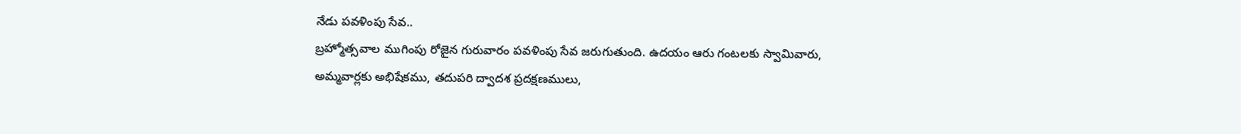నేడు పవళింపు సేవ..
బ్రహ్మోత్సవాల ముగింపు రోజైన గురువారం పవళింపు సేవ జరుగుతుంది. ఉదయం ఆరు గంటలకు స్వామివారు, అమ్మవార్లకు అభిషేకము, తదుపరి ద్వాదశ ప్రదక్షణములు,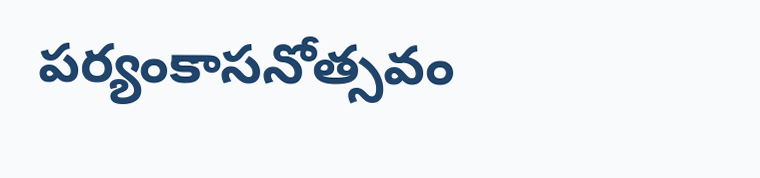పర్యంకాసనోత్సవం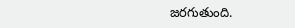జరగుతుంది.